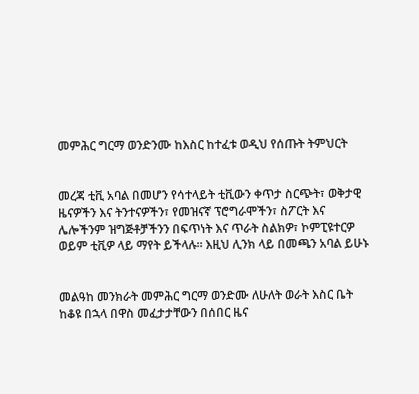መምሕር ግርማ ወንድንሙ ከእስር ከተፈቱ ወዲህ የሰጡት ትምህርት


መረጃ ቲቪ አባል በመሆን የሳተላይት ቲቪውን ቀጥታ ስርጭት፣ ወቅታዊ ዜናዎችን እና ትንተናዎችን፣ የመዝናኛ ፕሮግራሞችን፣ ስፖርት እና ሌሎችንም ዝግጅቶቻችንን በፍጥነት እና ጥራት ስልክዎ፣ ኮምፒዩተርዎ ወይም ቲቪዎ ላይ ማየት ይችላሉ። እዚህ ሊንክ ላይ በመጫን አባል ይሁኑ


መልዓከ መንክራት መምሕር ግርማ ወንድሙ ለሁለት ወራት እስር ቤት ከቆዩ በኋላ በዋስ መፈታታቸውን በሰበር ዜና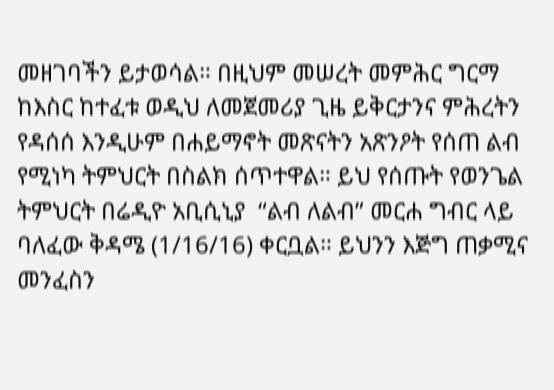መዘገባችን ይታወሳል። በዚህም መሠረት መምሕር ግርማ ከእስር ከተፈቱ ወዲህ ለመጀመሪያ ጊዜ ይቅርታንና ምሕረትን የዳሰሰ እንዲሁም በሐይማኖት መጽናትን አጽንዖት የሰጠ ልብ የሚነካ ትምህርት በስልክ ሰጥተዋል። ይህ የሰጡት የወንጌል ትምህርት በሬዲዮ አቢሲኒያ  “ልብ ለልብ” መርሐ ግብር ላይ ባለፈው ቅዳሜ (1/16/16) ቀርቧል። ይህንን እጅግ ጠቃሚና መንፈስን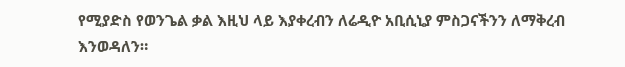የሚያድስ የወንጌል ቃል እዚህ ላይ እያቀረብን ለሬዲዮ አቢሲኒያ ምስጋናችንን ለማቅረብ እንወዳለን።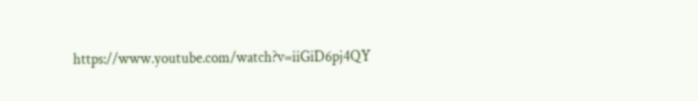https://www.youtube.com/watch?v=iiGiD6pj4QY